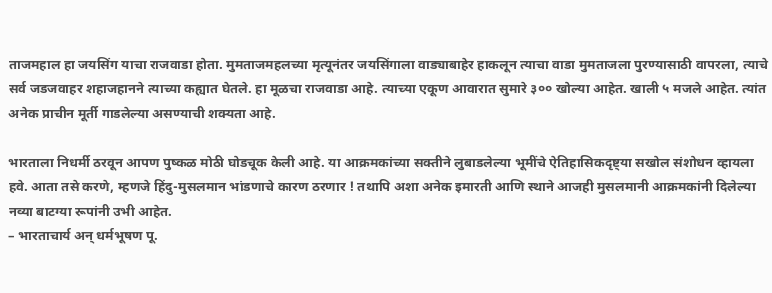ताजमहाल हा जयसिंग याचा राजवाडा होता. मुमताजमहलच्या मृत्यूनंतर जयसिंगाला वाड्याबाहेर हाकलून त्याचा वाडा मुमताजला पुरण्यासाठी वापरला, त्याचे सर्व जडजवाहर शहाजहानने त्याच्या कह्यात घेतले. हा मूळचा राजवाडा आहे. त्याच्या एकूण आवारात सुमारे ३०० खोल्या आहेत. खाली ५ मजले आहेत. त्यांत अनेक प्राचीन मूर्ती गाडलेल्या असण्याची शक्यता आहे.

भारताला निधर्मी ठरवून आपण पुष्कळ मोठी घोडचूक केली आहे. या आक्रमकांच्या सक्तीने लुबाडलेल्या भूमींचे ऐतिहासिकदृष्ट्या सखोल संशोधन व्हायला हवे. आता तसे करणे, म्हणजे हिंदु-मुसलमान भांडणाचे कारण ठरणार ! तथापि अशा अनेक इमारती आणि स्थाने आजही मुसलमानी आक्रमकांनी दिलेल्या नव्या बाटग्या रूपांनी उभी आहेत.
– भारताचार्य अन् धर्मभूषण पू.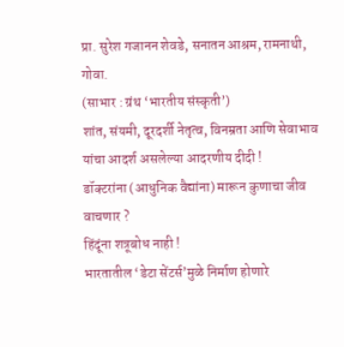प्रा. सुरेश गजानन शेवडे, सनातन आश्रम, रामनाथी, गोवा.
(साभार : ग्रंथ ‘भारतीय संस्कृती’)
शांत, संयमी, दूरदर्शी नेतृत्व, विनम्रता आणि सेवाभाव यांचा आदर्श असलेल्या आदरणीय दीदी !
डॉक्टरांना (आधुनिक वैद्यांना) मारून कुणाचा जीव वाचणार ?
हिंदूंना शत्रूबोध नाही !
भारतातील ‘डेटा सेंटर्स’मुळे निर्माण होणारे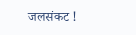जलसंकट !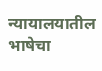न्यायालयातील भाषेचा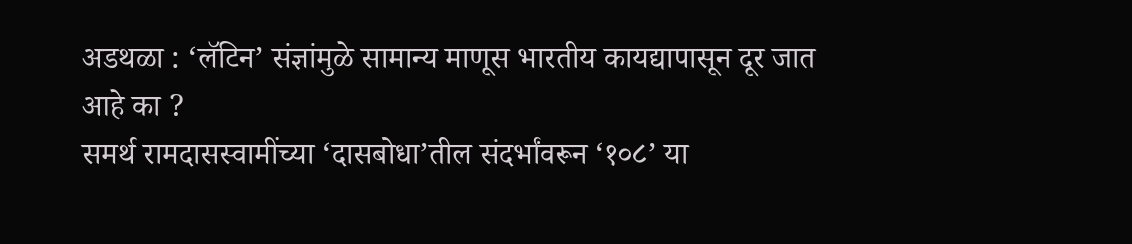अडथळा : ‘लॅटिन’ संज्ञांमुळे सामान्य माणूस भारतीय कायद्यापासून दूर जात आहे का ?
समर्थ रामदासस्वामींच्या ‘दासबोधा’तील संदर्भांवरून ‘१०८’ या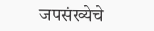जपसंख्येचे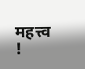महत्त्व !